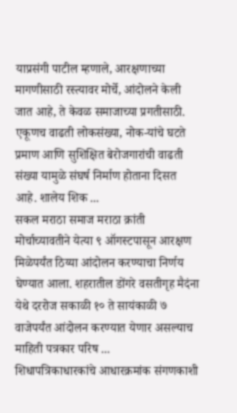याप्रसंगी पाटील म्हणाले, आरक्षणाच्या मागणीसाठी रस्त्यावर मोर्चे, आंदोलने केली जात आहे, ते केवळ समाजाच्या प्रगतीसाठी. एकूणच वाढती लोकसंख्या, नोक-यांचे घटते प्रमाण आणि सुशिक्षित बेरोजगारांची वाढती संख्या यामुळे संघर्ष निर्माण होताना दिसत आहे. शालेय शिक ...
सकल मराठा समाज मराठा क्रांती मोर्चाच्यावतीने येत्या ९ ऑगस्टपासून आरक्षण मिळेपर्यंत ठिय्या आंदोलन करण्याचा निर्णय घेण्यात आला. शहरातील डोंगरे वसतीगृह मैदंना येथे दररोज सकाळी १० ते सायंकाळी ७ वाजेपर्यंत आंदोलन करण्यात येणार असल्याच माहिती पत्रकार परिष ...
शिधापत्रिकाधारकांचे आधारक्रमांक संगणकाशी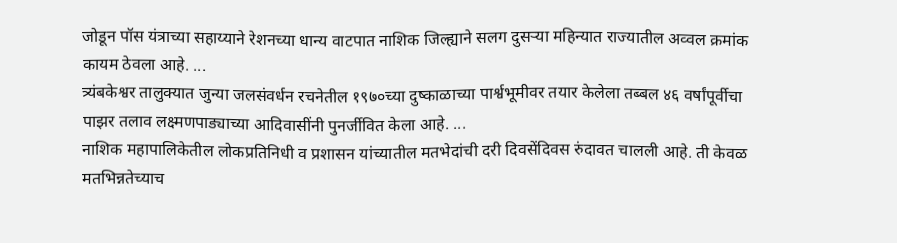जोडून पॉस यंत्राच्या सहाय्याने रेशनच्या धान्य वाटपात नाशिक जिल्ह्याने सलग दुसऱ्या महिन्यात राज्यातील अव्वल क्रमांक कायम ठेवला आहे. ...
त्र्यंबकेश्वर तालुक्यात जुन्या जलसंवर्धन रचनेतील १९७०च्या दुष्काळाच्या पार्श्वभूमीवर तयार केलेला तब्बल ४६ वर्षांपूर्वीचा पाझर तलाव लक्ष्मणपाड्याच्या आदिवासींनी पुनर्जीवित केला आहे. ...
नाशिक महापालिकेतील लोकप्रतिनिधी व प्रशासन यांच्यातील मतभेदांची दरी दिवसेंदिवस रुंदावत चालली आहे. ती केवळ मतभिन्नतेच्याच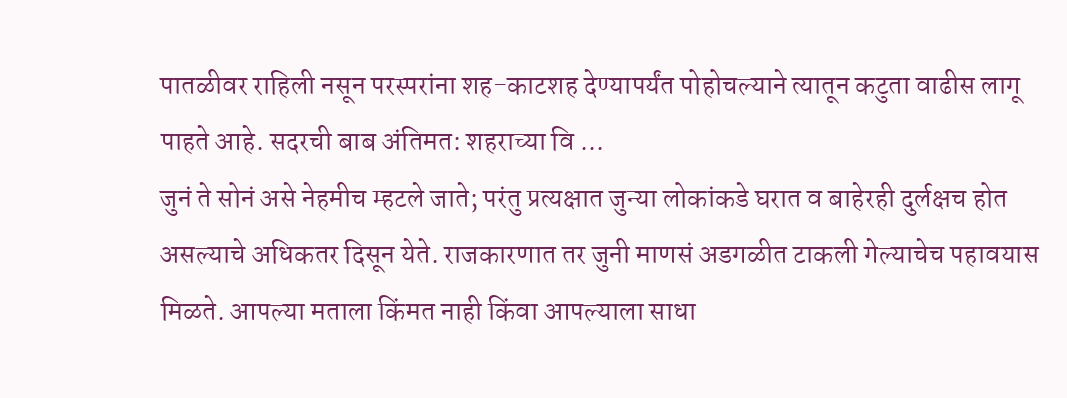पातळीवर राहिली नसून परस्परांना शह-काटशह देण्यापर्यंत पोहोचल्याने त्यातून कटुता वाढीस लागू पाहते आहे. सदरची बाब अंतिमत: शहराच्या वि ...
जुनं ते सोनं असे नेहमीच म्हटले जाते; परंतु प्रत्यक्षात जुन्या लोकांकडे घरात व बाहेरही दुर्लक्षच होत असल्याचे अधिकतर दिसून येते. राजकारणात तर जुनी माणसं अडगळीत टाकली गेल्याचेच पहावयास मिळते. आपल्या मताला किंमत नाही किंवा आपल्याला साधा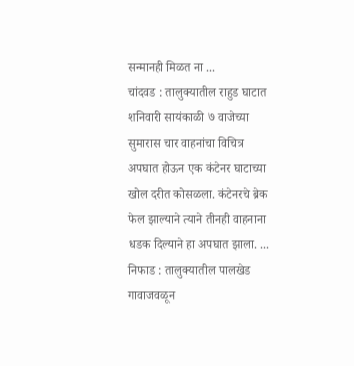सन्मानही मिळत ना ...
चांदवड : तालुक्यातील राहुड घाटात शनिवारी सायंकाळी ७ वाजेच्या सुमारास चार वाहनांचा विचित्र अपघात होऊन एक कंटेनर घाटाच्या खोल दरीत कोसळला. कंटेनरचे ब्रेक फेल झाल्याने त्याने तीनही वाहनाना धडक दिल्याने हा अपघात झाला. ...
निफाड : तालुक्यातील पालखेड गावाजवळून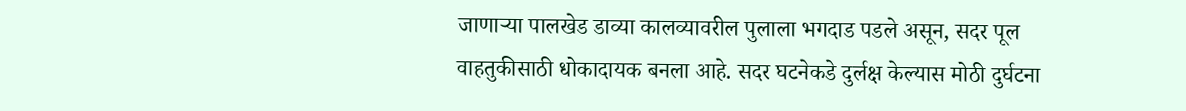जाणाऱ्या पालखेड डाव्या कालव्यावरील पुलाला भगदाड पडले असून, सदर पूल वाहतुकीसाठी धोकादायक बनला आहे. सदर घटनेकडे दुर्लक्ष केल्यास मोठी दुर्घटना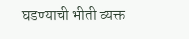घडण्याची भीती व्यक्त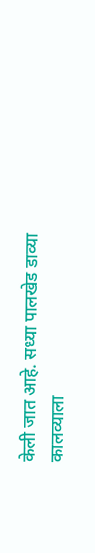केली जात आहे. सध्या पालखेड डाव्या कालव्याला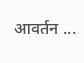आवर्तन ...